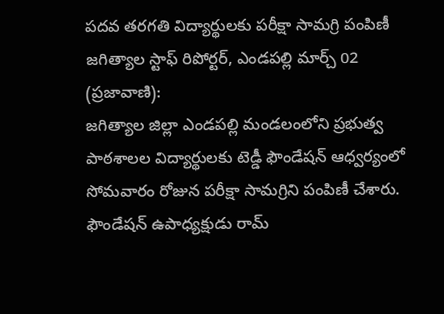పదవ తరగతి విద్యార్థులకు పరీక్షా సామగ్రి పంపిణీ
జగిత్యాల స్టాఫ్ రిపోర్టర్, ఎండపల్లి మార్చ్ 02 (ప్రజావాణి):
జగిత్యాల జిల్లా ఎండపల్లి మండలంలోని ప్రభుత్వ పాఠశాలల విద్యార్థులకు టెడ్డీ ఫౌండేషన్ ఆధ్వర్యంలో సోమవారం రోజున పరీక్షా సామగ్రిని పంపిణీ చేశారు. ఫౌండేషన్ ఉపాధ్యక్షుడు రామ్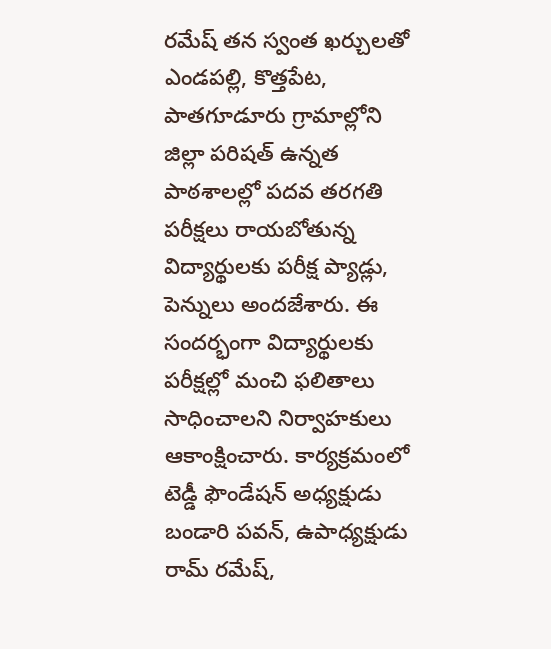రమేష్ తన స్వంత ఖర్చులతో ఎండపల్లి, కొత్తపేట, పాతగూడూరు గ్రామాల్లోని జిల్లా పరిషత్ ఉన్నత పాఠశాలల్లో పదవ తరగతి పరీక్షలు రాయబోతున్న విద్యార్థులకు పరీక్ష ప్యాడ్లు, పెన్నులు అందజేశారు. ఈ సందర్భంగా విద్యార్థులకు పరీక్షల్లో మంచి ఫలితాలు సాధించాలని నిర్వాహకులు ఆకాంక్షించారు. కార్యక్రమంలో టెడ్డీ ఫౌండేషన్ అధ్యక్షుడు బండారి పవన్, ఉపాధ్యక్షుడు రామ్ రమేష్,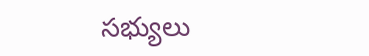సభ్యులు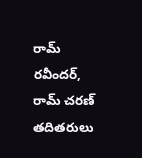రామ్ రవీందర్, రామ్ చరణ్ తదితరులు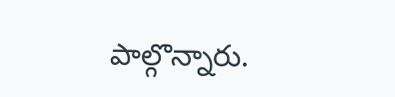పాల్గొన్నారు.